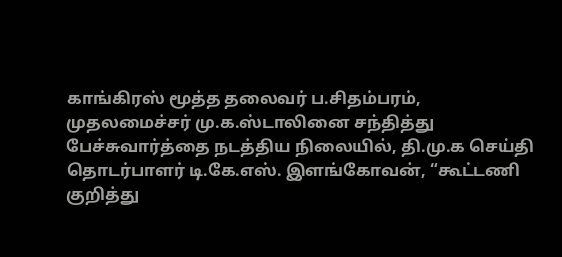காங்கிரஸ் மூத்த தலைவர் ப.சிதம்பரம், முதலமைச்சர் மு.க.ஸ்டாலினை சந்தித்து பேச்சுவார்த்தை நடத்திய நிலையில், தி.மு.க செய்தி தொடர்பாளர் டி.கே.எஸ். இளங்கோவன், “கூட்டணி குறித்து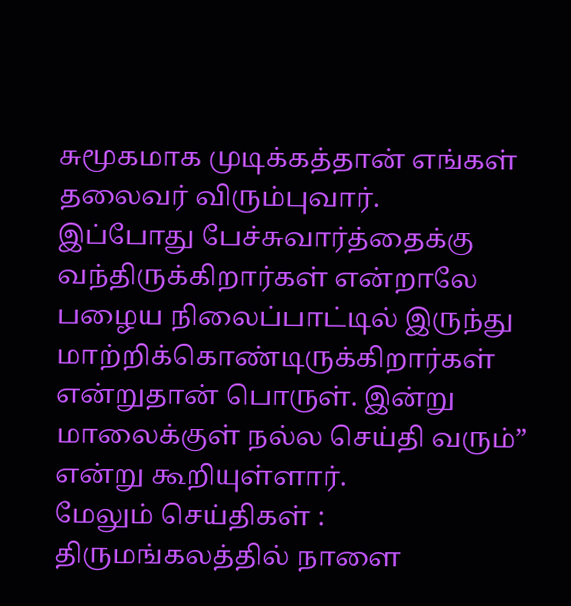சுமூகமாக முடிக்கத்தான் எங்கள் தலைவர் விரும்புவார்.
இப்போது பேச்சுவார்த்தைக்கு வந்திருக்கிறார்கள் என்றாலே பழைய நிலைப்பாட்டில் இருந்து மாற்றிக்கொண்டிருக்கிறார்கள் என்றுதான் பொருள். இன்று மாலைக்குள் நல்ல செய்தி வரும்” என்று கூறியுள்ளார்.
மேலும் செய்திகள் :
திருமங்கலத்தில் நாளை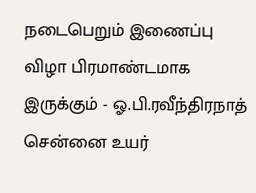நடைபெறும் இணைப்பு விழா பிரமாண்டமாக இருக்கும் - ஓ.பி.ரவீந்திரநாத்
சென்னை உயர்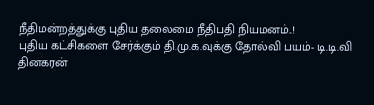நீதிமன்றத்துக்கு புதிய தலைமை நீதிபதி நியமனம்..!
புதிய கட்சிகளை சேர்க்கும் தி.மு.க.வுக்கு தோல்வி பயம்- டி.டி.வி தினகரன்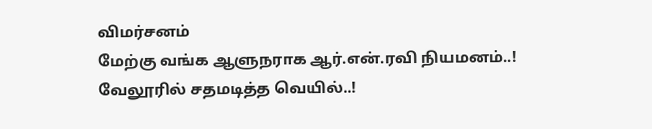விமர்சனம்
மேற்கு வங்க ஆளுநராக ஆர்.என்.ரவி நியமனம்..!
வேலூரில் சதமடித்த வெயில்..!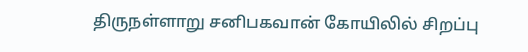திருநள்ளாறு சனிபகவான் கோயிலில் சிறப்பு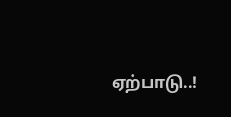ஏற்பாடு..!